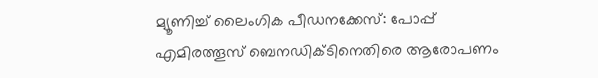മ്യൂണിച്ച് ലൈംഗിക പീഡനക്കേസ്: പോപ്പ് എമിരത്തൂസ് ബെനഡിക്ടിനെതിരെ ആരോപണം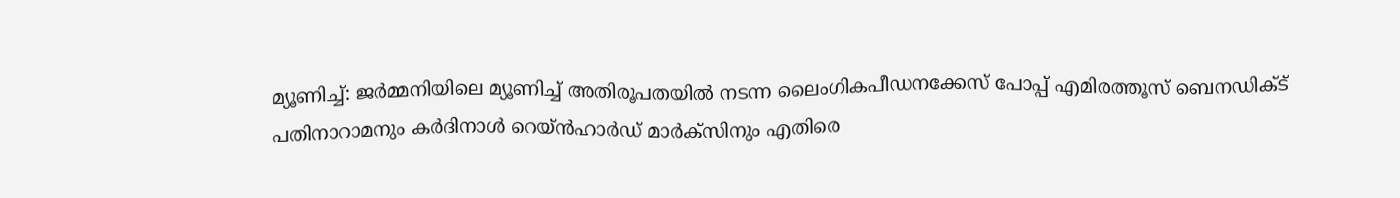മ്യൂണിച്ച്: ജര്‍മ്മനിയിലെ മ്യൂണിച്ച് അതിരൂപതയില്‍ നടന്ന ലൈംഗികപീഡനക്കേസ് പോപ്പ് എമിരത്തൂസ് ബെനഡിക്ട് പതിനാറാമനും കര്‍ദിനാള്‍ റെയ്ന്‍ഹാര്‍ഡ് മാര്‍ക്‌സിനും എതിരെ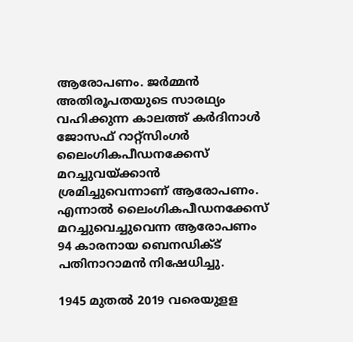ആരോപണം. ജര്‍മ്മന്‍ അതിരൂപതയുടെ സാരഥ്യം വഹിക്കുന്ന കാലത്ത് കര്‍ദിനാള്‍ ജോസഫ് റാറ്റ്‌സിംഗര്‍ ലൈംഗികപീഡനക്കേസ് മറച്ചുവയ്ക്കാന്‍ ശ്രമിച്ചുവെന്നാണ് ആരോപണം. എന്നാല്‍ ലൈംഗികപീഡനക്കേസ് മറച്ചുവെച്ചുവെന്ന ആരോപണം 94 കാരനായ ബെനഡിക്ട് പതിനാറാമന്‍ നിഷേധിച്ചു.

1945 മുതല്‍ 2019 വരെയുളള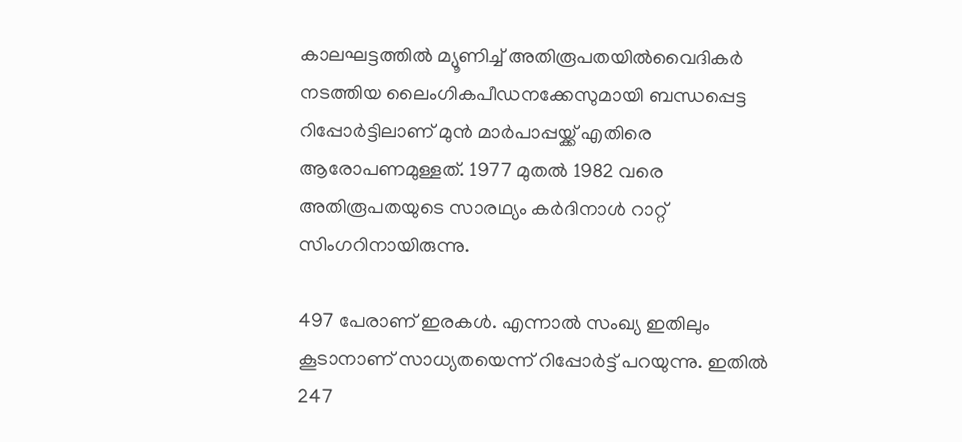കാലഘട്ടത്തില്‍ മ്യൂണിച്ച് അതിരൂപതയില്‍വൈദികര്‍ നടത്തിയ ലൈംഗികപീഡനക്കേസുമായി ബന്ധപ്പെട്ട റിപ്പോര്‍ട്ടിലാണ് മുന്‍ മാര്‍പാപ്പയ്ക്ക് എതിരെ ആരോപണമുള്ളത്. 1977 മുതല്‍ 1982 വരെ അതിരൂപതയുടെ സാരഥ്യം കര്‍ദിനാള്‍ റാറ്റ് സിംഗറിനായിരുന്നു.

497 പേരാണ് ഇരകള്‍. എന്നാല്‍ സംഖ്യ ഇതിലും കൂടാനാണ് സാധ്യതയെന്ന് റിപ്പോര്‍ട്ട് പറയുന്നു. ഇതില്‍ 247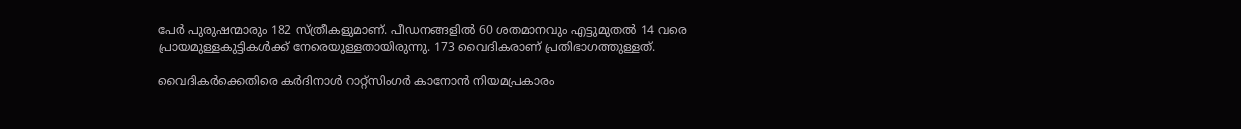പേര്‍ പുരുഷന്മാരും 182 സ്ത്രീകളുമാണ്. പീഡനങ്ങളില്‍ 60 ശതമാനവും എട്ടുമുതല്‍ 14 വരെ പ്രായമുള്ളകുട്ടികള്‍ക്ക് നേരെയുള്ളതായിരുന്നു. 173 വൈദികരാണ് പ്രതിഭാഗത്തുള്ളത്.

വൈദികര്‍ക്കെതിരെ കര്‍ദിനാള്‍ റാറ്റ്‌സിംഗര്‍ കാനോന്‍ നിയമപ്രകാരം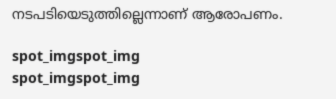നടപടിയെടുത്തില്ലെന്നാണ് ആരോപണം.

spot_imgspot_img
spot_imgspot_img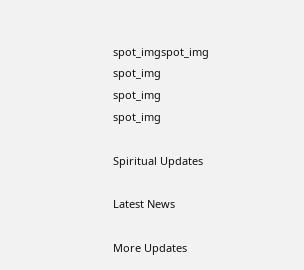spot_imgspot_img
spot_img
spot_img
spot_img

Spiritual Updates

Latest News

More Updates